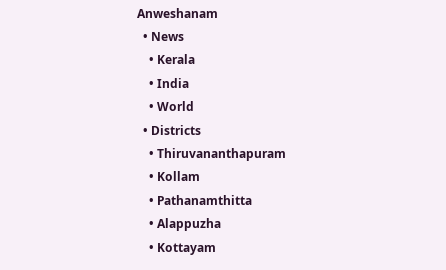Anweshanam
  • News
    • Kerala
    • India
    • World
  • Districts
    • Thiruvananthapuram
    • Kollam
    • Pathanamthitta
    • Alappuzha
    • Kottayam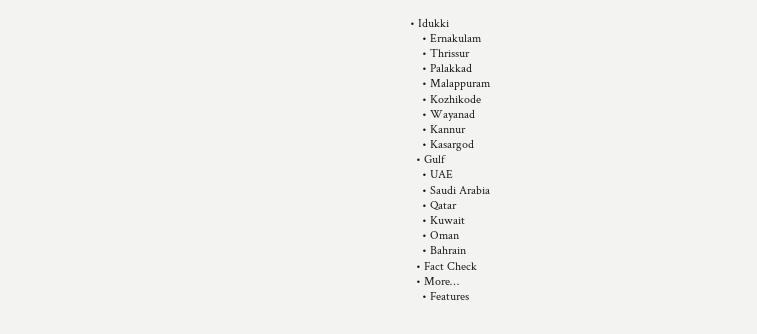• Idukki
    • Ernakulam
    • Thrissur
    • Palakkad
    • Malappuram
    • Kozhikode
    • Wayanad
    • Kannur
    • Kasargod
  • Gulf
    • UAE
    • Saudi Arabia
    • Qatar
    • Kuwait
    • Oman
    • Bahrain
  • Fact Check
  • More…
    • Features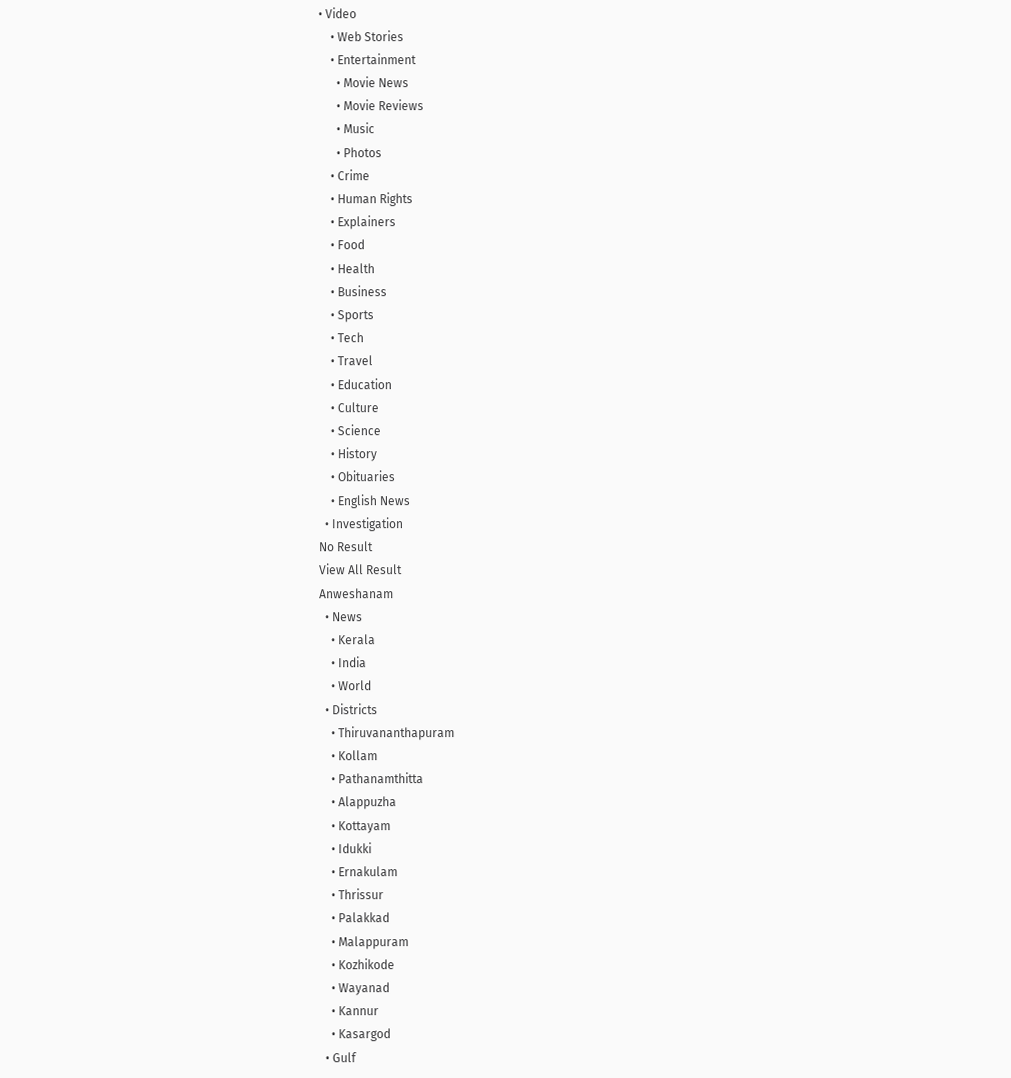• Video
    • Web Stories
    • Entertainment
      • Movie News
      • Movie Reviews
      • Music
      • Photos
    • Crime
    • Human Rights
    • Explainers
    • Food
    • Health
    • Business
    • Sports
    • Tech
    • Travel
    • Education
    • Culture
    • Science
    • History
    • Obituaries
    • English News
  • Investigation
No Result
View All Result
Anweshanam
  • News
    • Kerala
    • India
    • World
  • Districts
    • Thiruvananthapuram
    • Kollam
    • Pathanamthitta
    • Alappuzha
    • Kottayam
    • Idukki
    • Ernakulam
    • Thrissur
    • Palakkad
    • Malappuram
    • Kozhikode
    • Wayanad
    • Kannur
    • Kasargod
  • Gulf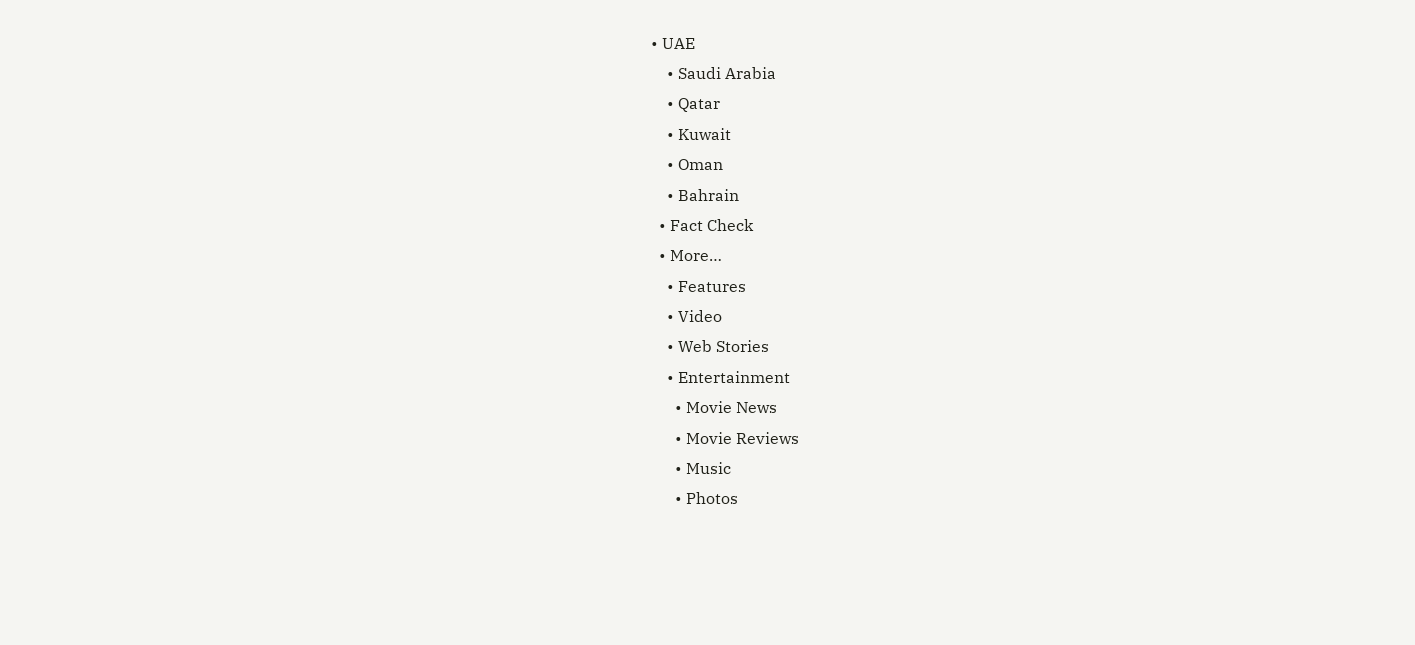• UAE
    • Saudi Arabia
    • Qatar
    • Kuwait
    • Oman
    • Bahrain
  • Fact Check
  • More…
    • Features
    • Video
    • Web Stories
    • Entertainment
      • Movie News
      • Movie Reviews
      • Music
      • Photos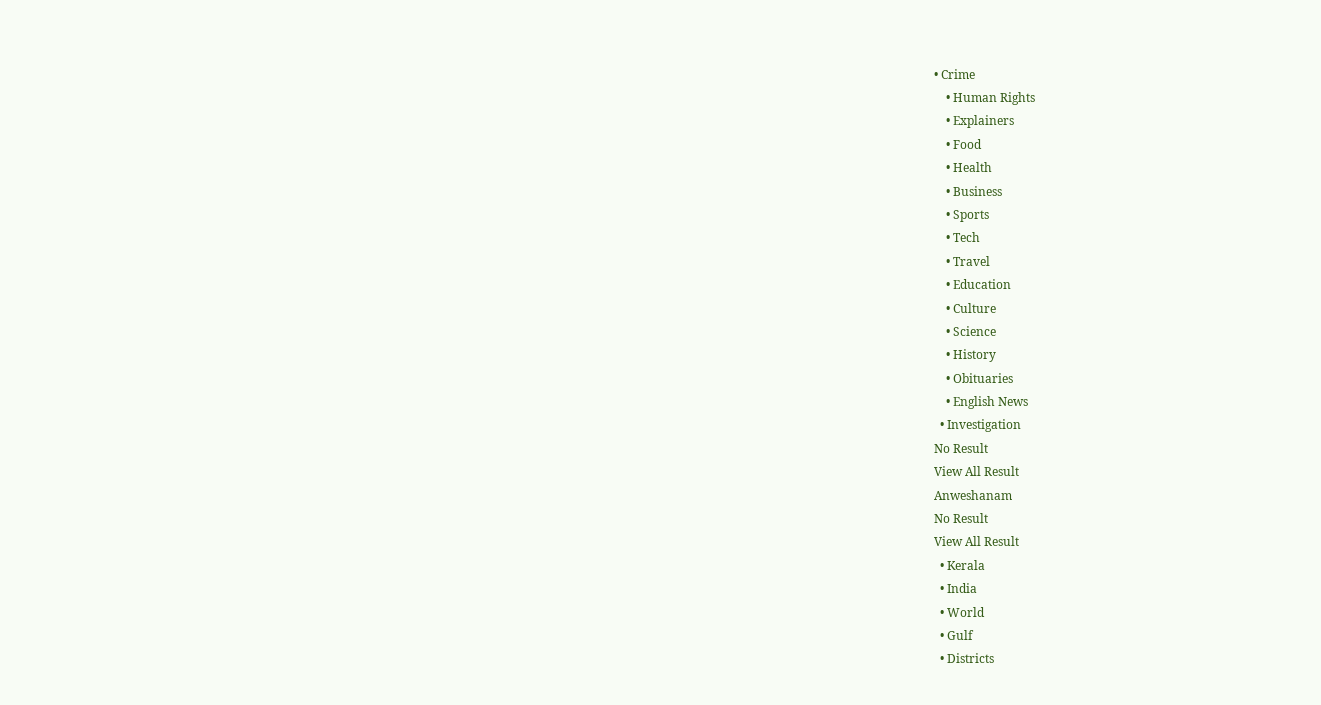• Crime
    • Human Rights
    • Explainers
    • Food
    • Health
    • Business
    • Sports
    • Tech
    • Travel
    • Education
    • Culture
    • Science
    • History
    • Obituaries
    • English News
  • Investigation
No Result
View All Result
Anweshanam
No Result
View All Result
  • Kerala
  • India
  • World
  • Gulf
  • Districts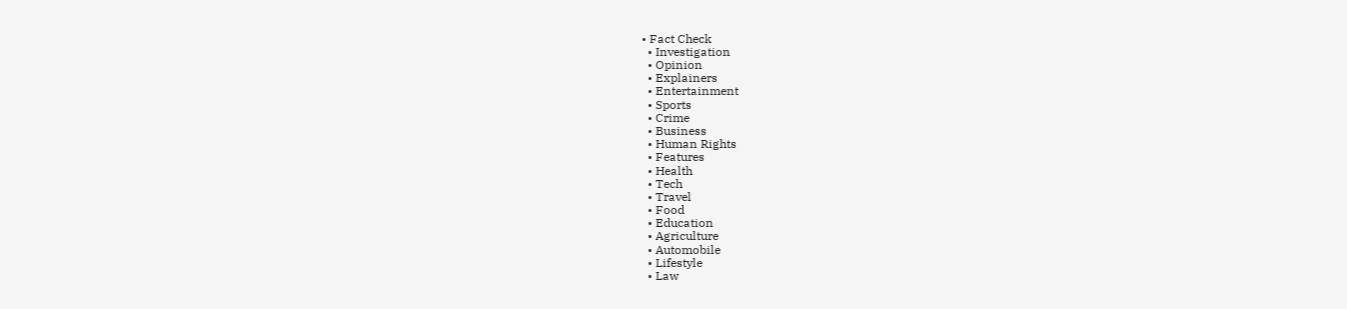• Fact Check
  • Investigation
  • Opinion
  • Explainers
  • Entertainment
  • Sports
  • Crime
  • Business
  • Human Rights
  • Features
  • Health
  • Tech
  • Travel
  • Food
  • Education
  • Agriculture
  • Automobile
  • Lifestyle
  • Law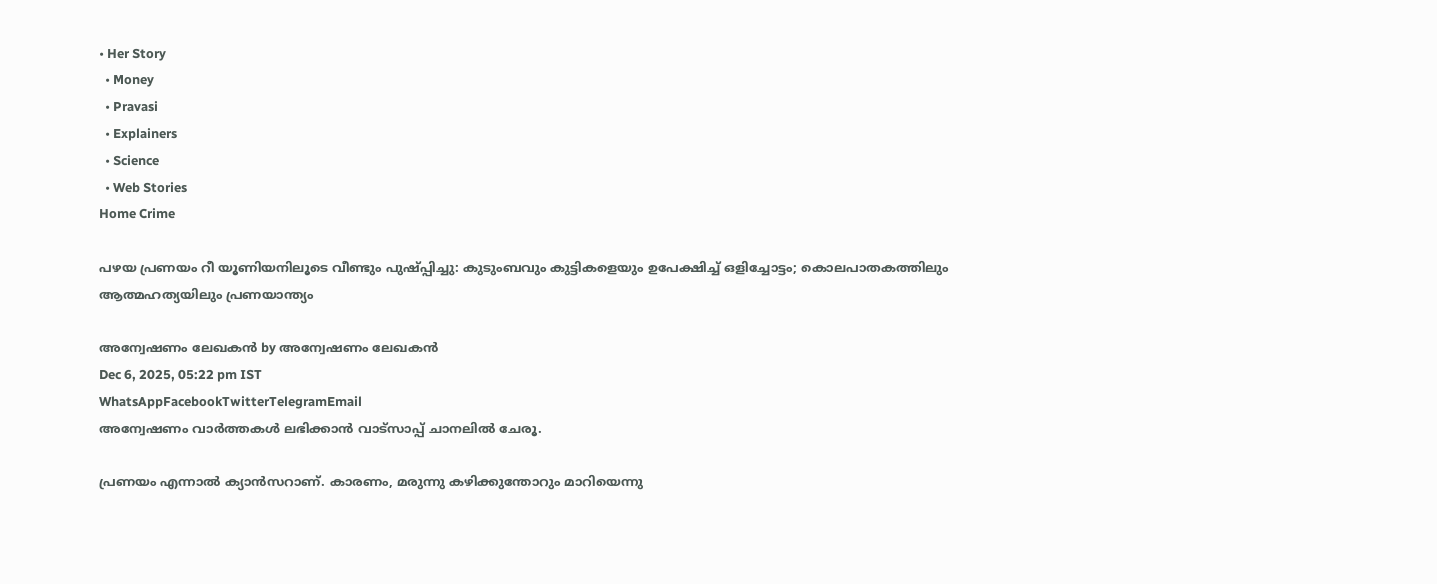• Her Story
  • Money
  • Pravasi
  • Explainers
  • Science
  • Web Stories
Home Crime

പഴയ പ്രണയം റീ യൂണിയനിലൂടെ വീണ്ടും പുഷ്പ്പിച്ചു: കുടുംബവും കുട്ടികളെയും ഉപേക്ഷിച്ച് ഒളിച്ചോട്ടം; കൊലപാതകത്തിലും ആത്മഹത്യയിലും പ്രണയാന്ത്യം

അന്വേഷണം ലേഖകൻ by അന്വേഷണം ലേഖകൻ
Dec 6, 2025, 05:22 pm IST
WhatsAppFacebookTwitterTelegramEmail
അന്വേഷണം വാർത്തകൾ ലഭിക്കാന്‍ വാട്സാപ്പ് ചാനലില്‍ ചേരൂ.

പ്രണയം എന്നാല്‍ ക്യാന്‍സറാണ്. കാരണം, മരുന്നു കഴിക്കുന്തോറും മാറിയെന്നു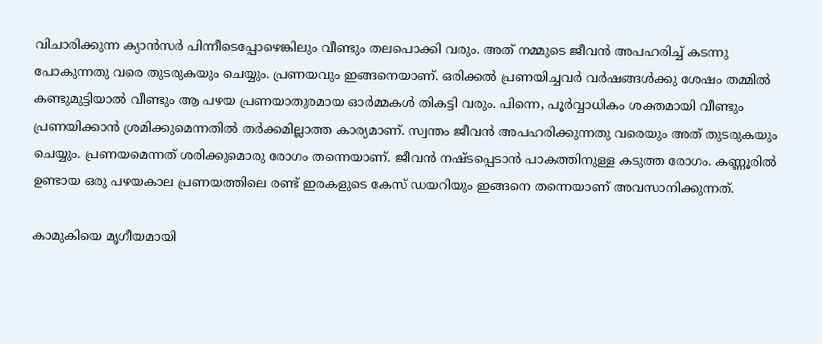വിചാരിക്കുന്ന ക്യാന്‍സര്‍ പിന്നീടെപ്പോഴെങ്കിലും വീണ്ടും തലപൊക്കി വരും. അത് നമ്മുടെ ജീവന്‍ അപഹരിച്ച് കടന്നു പോകുന്നതു വരെ തുടരുകയും ചെയ്യും. പ്രണയവും ഇങ്ങനെയാണ്. ഒരിക്കല്‍ പ്രണയിച്ചവര്‍ വര്‍ഷങ്ങള്‍ക്കു ശേഷം തമ്മില്‍ കണ്ടുമുട്ടിയാല്‍ വീണ്ടും ആ പഴയ പ്രണയാതുരമായ ഓര്‍മ്മകള്‍ തികട്ടി വരും. പിന്നെ, പൂര്‍വ്വാധികം ശക്തമായി വീണ്ടും പ്രണയിക്കാന്‍ ശ്രമിക്കുമെന്നതില്‍ തര്‍ക്കമില്ലാത്ത കാര്യമാണ്. സ്വന്തം ജീവന്‍ അപഹരിക്കുന്നതു വരെയും അത് തുടരുകയും ചെയ്യും. പ്രണയമെന്നത് ശരിക്കുമൊരു രോഗം തന്നെയാണ്. ജീവന്‍ നഷ്ടപ്പെടാന്‍ പാകത്തിനുള്ള കടുത്ത രോഗം. കണ്ണൂരില്‍ ഉണ്ടായ ഒരു പഴയകാല പ്രണയത്തിലെ രണ്ട് ഇരകളുടെ കേസ് ഡയറിയും ഇങ്ങനെ തന്നെയാണ് അവസാനിക്കുന്നത്.

കാമുകിയെ മൃഗീയമായി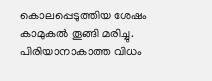കൊലപ്പെടുത്തിയ ശേഷം കാമുകല്‍ തൂങ്ങി മരിച്ചു. പിരിയാനാകാത്ത വിധം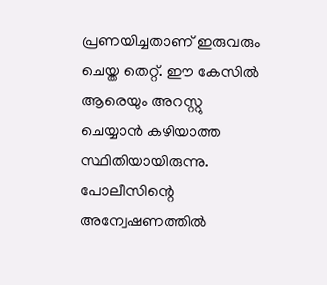പ്രണയിച്ചതാണ് ഇരുവരും ചെയ്ത തെറ്റ്. ഈ കേസില്‍ ആരെയും അറസ്റ്റു ചെയ്യാന്‍ കഴിയാത്ത സ്ഥിതിയായിരുന്നു. പോലീസിന്റെ അന്വേഷണത്തില്‍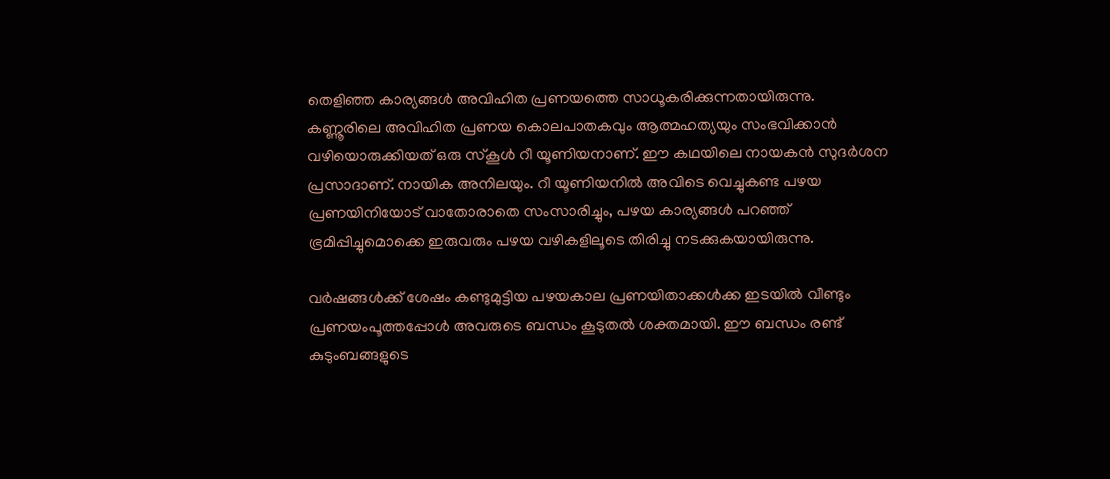തെളിഞ്ഞ കാര്യങ്ങള്‍ അവിഹിത പ്രണയത്തെ സാധൂകരിക്കുന്നതായിരുന്നു. കണ്ണൂരിലെ അവിഹിത പ്രണയ കൊലപാതകവും ആത്മഹത്യയും സംഭവിക്കാന്‍ വഴിയൊരുക്കിയത് ഒരു സ്‌കൂള്‍ റീ യൂണിയനാണ്. ഈ കഥയിലെ നായകന്‍ സുദര്‍ശന പ്രസാദാണ്. നായിക അനിലയും. റീ യൂണിയനില്‍ അവിടെ വെച്ചുകണ്ട പഴയ പ്രണയിനിയോട് വാതോരാതെ സംസാരിച്ചും, പഴയ കാര്യങ്ങള്‍ പറഞ്ഞ് ഭ്രമിപ്പിച്ചുമൊക്കെ ഇരുവരും പഴയ വഴികളിലൂടെ തിരിച്ചു നടക്കുകയായിരുന്നു.

വര്‍ഷങ്ങള്‍ക്ക് ശേഷം കണ്ടുമുട്ടിയ പഴയകാല പ്രണയിതാക്കള്‍ക്ക ഇടയില്‍ വീണ്ടും പ്രണയംപൂത്തപ്പോള്‍ അവരുടെ ബന്ധം കൂടുതല്‍ ശക്തമായി. ഈ ബന്ധം രണ്ട് കുടുംബങ്ങളുടെ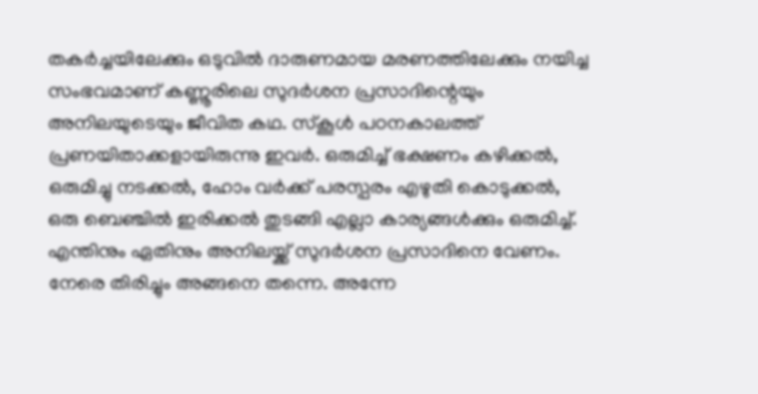തകര്‍ച്ചയിലേക്കും ഒടുവില്‍ ദാരുണമായ മരണത്തിലേക്കും നയിച്ച സംഭവമാണ് കണ്ണൂരിലെ സുദര്‍ശന പ്രസാദിന്റെയും അനിലയുടെയും ജീവിത കഥ. സ്‌കൂള്‍ പഠനകാലത്ത് പ്രണയിതാക്കളായിരുന്നു ഇവര്‍. ഒരുമിച്ച് ഭക്ഷണം കഴിക്കല്‍, ഒരുമിച്ചു നടക്കല്‍, ഹോം വര്‍ക്ക് പരസ്പരം എഴുതി കൊടുക്കല്‍, ഒരു ബെഞ്ചില്‍ ഇരിക്കല്‍ തുടങ്ങി എല്ലാ കാര്യങ്ങള്‍ക്കും ഒരുമിച്ച്. എന്തിനും ഏതിനും അനിലയ്ക്ക് സുദര്‍ശന പ്രസാദിനെ വേണം. നേരെ തിരിച്ചും അങ്ങനെ തന്നെ. അന്നേ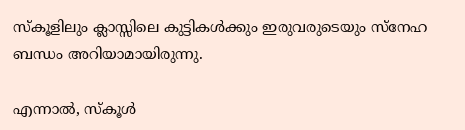സ്‌കൂളിലും ക്ലാസ്സിലെ കുട്ടികള്‍ക്കും ഇരുവരുടെയും സ്‌നേഹ ബന്ധം അറിയാമായിരുന്നു.

എന്നാല്‍, സ്‌കൂള്‍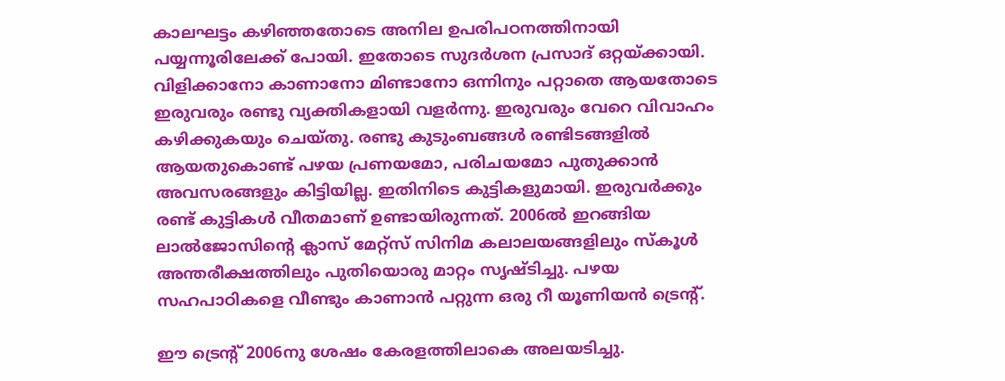കാലഘട്ടം കഴിഞ്ഞതോടെ അനില ഉപരിപഠനത്തിനായി പയ്യന്നൂരിലേക്ക് പോയി. ഇതോടെ സുദര്‍ശന പ്രസാദ് ഒറ്റയ്ക്കായി. വിളിക്കാനോ കാണാനോ മിണ്ടാനോ ഒന്നിനും പറ്റാതെ ആയതോടെ ഇരുവരും രണ്ടു വ്യക്തികളായി വളര്‍ന്നു. ഇരുവരും വേറെ വിവാഹം കഴിക്കുകയും ചെയ്തു. രണ്ടു കുടുംബങ്ങള്‍ രണ്ടിടങ്ങളില്‍ ആയതുകൊണ്ട് പഴയ പ്രണയമോ, പരിചയമോ പുതുക്കാന്‍ അവസരങ്ങളും കിട്ടിയില്ല. ഇതിനിടെ കുട്ടികളുമായി. ഇരുവര്‍ക്കും രണ്ട് കുട്ടികള്‍ വീതമാണ് ഉണ്ടായിരുന്നത്. 2006ല്‍ ഇറങ്ങിയ ലാല്‍ജോസിന്റെ ക്ലാസ് മേറ്റ്‌സ് സിനിമ കലാലയങ്ങളിലും സ്‌കൂള്‍ അന്തരീക്ഷത്തിലും പുതിയൊരു മാറ്റം സൃഷ്ടിച്ചു. പഴയ സഹപാഠികളെ വീണ്ടും കാണാന്‍ പറ്റുന്ന ഒരു റീ യൂണിയന്‍ ട്രെന്റ്.

ഈ ട്രെന്റ് 2006നു ശേഷം കേരളത്തിലാകെ അലയടിച്ചു.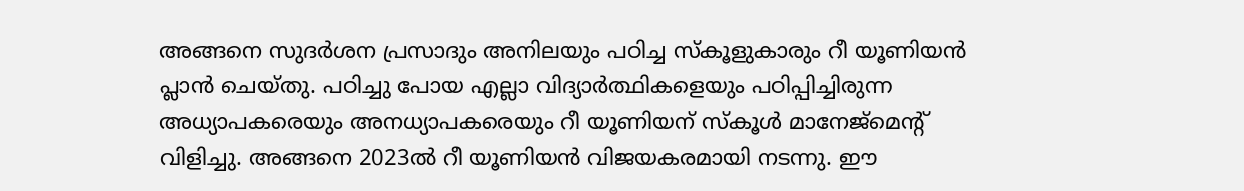അങ്ങനെ സുദര്‍ശന പ്രസാദും അനിലയും പഠിച്ച സ്‌കൂളുകാരും റീ യൂണിയന്‍ പ്ലാന്‍ ചെയ്തു. പഠിച്ചു പോയ എല്ലാ വിദ്യാര്‍ത്ഥികളെയും പഠിപ്പിച്ചിരുന്ന അധ്യാപകരെയും അനധ്യാപകരെയും റീ യൂണിയന് സ്‌കൂള്‍ മാനേജ്‌മെന്റ് വിളിച്ചു. അങ്ങനെ 2023ല്‍ റീ യൂണിയന്‍ വിജയകരമായി നടന്നു. ഈ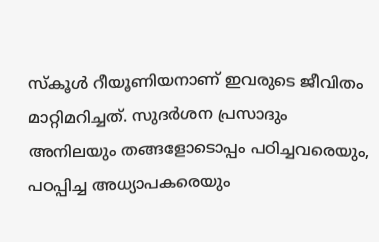സ്‌കൂള്‍ റീയൂണിയനാണ് ഇവരുടെ ജീവിതം മാറ്റിമറിച്ചത്. സുദര്‍ശന പ്രസാദും അനിലയും തങ്ങളോടൊപ്പം പഠിച്ചവരെയും, പഠപ്പിച്ച അധ്യാപകരെയും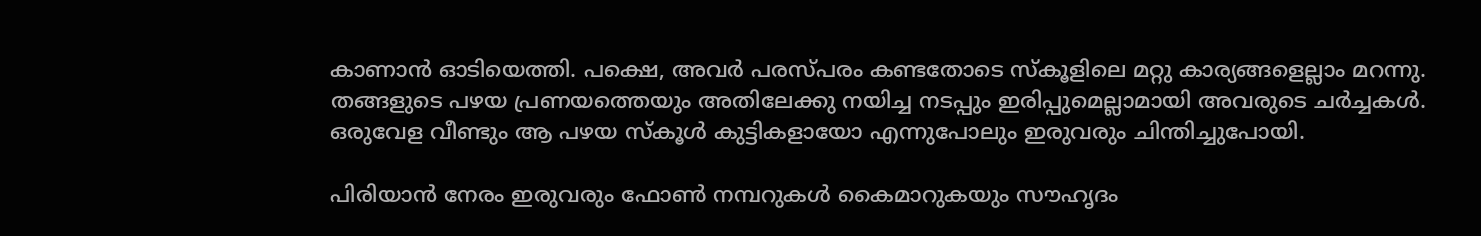കാണാന്‍ ഓടിയെത്തി. പക്ഷെ, അവര്‍ പരസ്പരം കണ്ടതോടെ സ്‌കൂളിലെ മറ്റു കാര്യങ്ങളെല്ലാം മറന്നു. തങ്ങളുടെ പഴയ പ്രണയത്തെയും അതിലേക്കു നയിച്ച നടപ്പും ഇരിപ്പുമെല്ലാമായി അവരുടെ ചര്‍ച്ചകള്‍. ഒരുവേള വീണ്ടും ആ പഴയ സ്‌കൂള്‍ കുട്ടികളായോ എന്നുപോലും ഇരുവരും ചിന്തിച്ചുപോയി.

പിരിയാന്‍ നേരം ഇരുവരും ഫോണ്‍ നമ്പറുകള്‍ കൈമാറുകയും സൗഹൃദം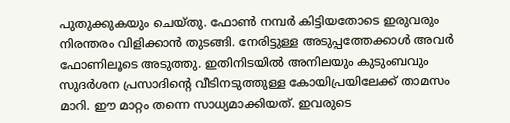പുതുക്കുകയും ചെയ്തു. ഫോണ്‍ നമ്പര്‍ കിട്ടിയതോടെ ഇരുവരും നിരന്തരം വിളിക്കാന്‍ തുടങ്ങി. നേരിട്ടുള്ള അടുപ്പത്തേക്കാള്‍ അവര്‍ ഫോണിലൂടെ അടുത്തു. ഇതിനിടയില്‍ അനിലയും കുടുംബവും സുദര്‍ശന പ്രസാദിന്റെ വീടിനടുത്തുള്ള കോയിപ്രയിലേക്ക് താമസം മാറി. ഈ മാറ്റം തന്നെ സാധ്യമാക്കിയത്. ഇവരുടെ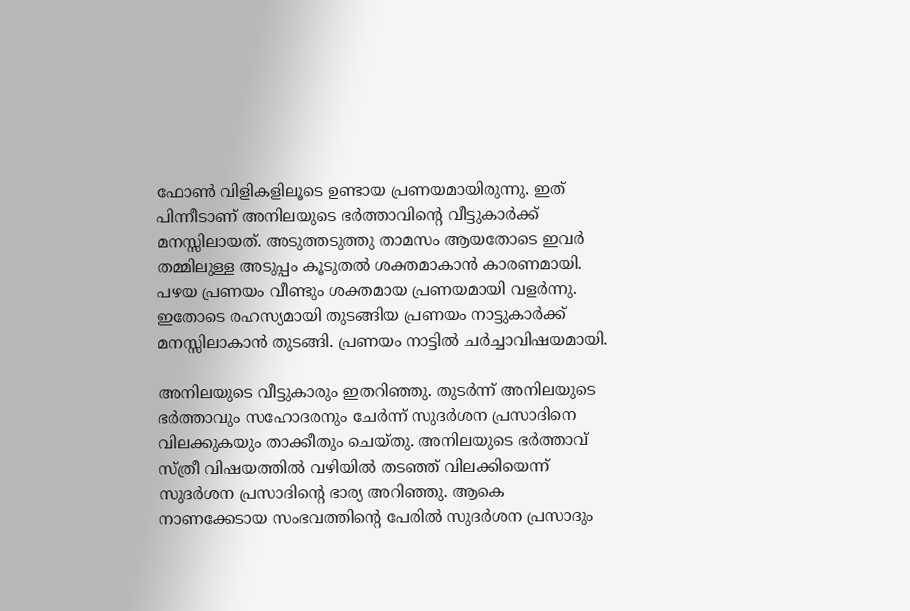ഫോണ്‍ വിളികളിലൂടെ ഉണ്ടായ പ്രണയമായിരുന്നു. ഇത് പിന്നീടാണ് അനിലയുടെ ഭര്‍ത്താവിന്റെ വീട്ടുകാര്‍ക്ക് മനസ്സിലായത്. അടുത്തടുത്തു താമസം ആയതോടെ ഇവര്‍ തമ്മിലുള്ള അടുപ്പം കൂടുതല്‍ ശക്തമാകാന്‍ കാരണമായി. പഴയ പ്രണയം വീണ്ടും ശക്തമായ പ്രണയമായി വളര്‍ന്നു. ഇതോടെ രഹസ്യമായി തുടങ്ങിയ പ്രണയം നാട്ടുകാര്‍ക്ക് മനസ്സിലാകാന്‍ തുടങ്ങി. പ്രണയം നാട്ടില്‍ ചര്‍ച്ചാവിഷയമായി.

അനിലയുടെ വീട്ടുകാരും ഇതറിഞ്ഞു. തുടര്‍ന്ന് അനിലയുടെ ഭര്‍ത്താവും സഹോദരനും ചേര്‍ന്ന് സുദര്‍ശന പ്രസാദിനെ വിലക്കുകയും താക്കീതും ചെയ്തു. അനിലയുടെ ഭര്‍ത്താവ് സ്ത്രീ വിഷയത്തില്‍ വഴിയില്‍ തടഞ്ഞ് വിലക്കിയെന്ന് സുദര്‍ശന പ്രസാദിന്റെ ഭാര്യ അറിഞ്ഞു. ആകെ നാണക്കേടായ സംഭവത്തിന്റെ പേരില്‍ സുദര്‍ശന പ്രസാദും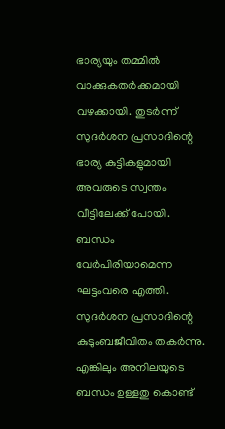ഭാര്യയും തമ്മില്‍ വാക്കുകതര്‍ക്കമായി വഴക്കായി. തുടര്‍ന്ന് സുദര്‍ശന പ്രസാദിന്റെ ഭാര്യ കുട്ടികളുമായി അവരുടെ സ്വന്തം വീട്ടിലേക്ക് പോയി. ബന്ധം വേര്‍പിരിയാമെന്ന ഘട്ടംവരെ എത്തി. സുദര്‍ശന പ്രസാദിന്റെ കുടുംബജീവിതം തകര്‍ന്നു. എങ്കിലും അനിലയുടെ ബന്ധം ഉള്ളതു കൊണ്ട്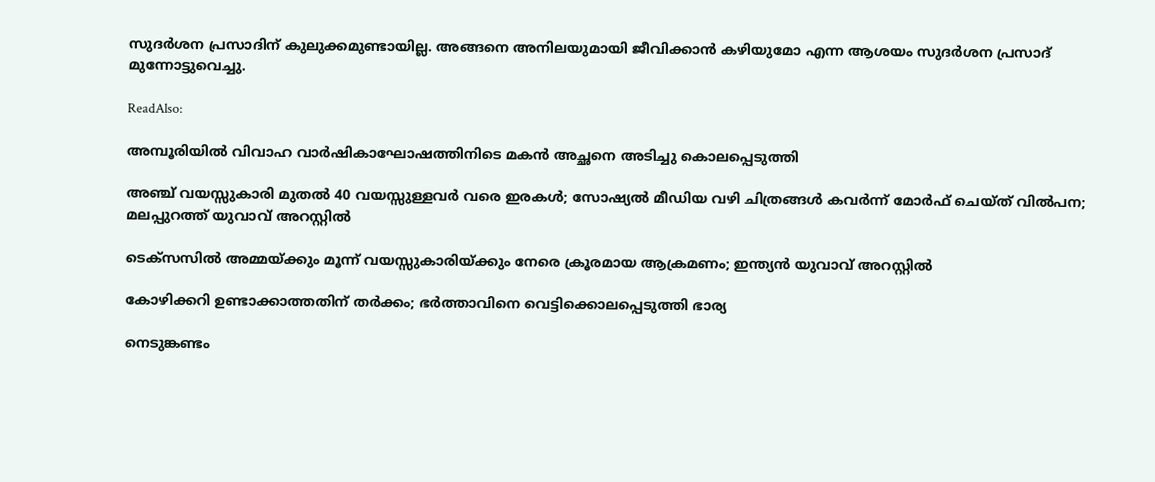സുദര്‍ശന പ്രസാദിന് കുലുക്കമുണ്ടായില്ല. അങ്ങനെ അനിലയുമായി ജീവിക്കാന്‍ കഴിയുമോ എന്ന ആശയം സുദര്‍ശന പ്രസാദ് മുന്നോട്ടുവെച്ചു.

ReadAlso:

അമ്പൂരിയിൽ വിവാഹ വാർഷികാഘോഷത്തിനിടെ മകൻ അച്ഛനെ അടിച്ചു കൊലപ്പെടുത്തി

അഞ്ച് വയസ്സുകാരി മുതൽ 40 വയസ്സുള്ളവർ വരെ ഇരകൾ; സോഷ്യൽ മീഡിയ വഴി ചിത്രങ്ങൾ കവർന്ന് മോർഫ് ചെയ്ത് വിൽപന; മലപ്പുറത്ത് യുവാവ് അറസ്റ്റിൽ

ടെക്സസിൽ അമ്മയ്ക്കും മൂന്ന് വയസ്സുകാരിയ്ക്കും നേരെ ക്രൂരമായ ആക്രമണം; ഇന്ത്യൻ യുവാവ് അറസ്റ്റിൽ

കോഴിക്കറി ഉണ്ടാക്കാത്തതിന് തർക്കം; ഭർത്താവിനെ വെട്ടിക്കൊലപ്പെടുത്തി ഭാര്യ

നെടുങ്കണ്ടം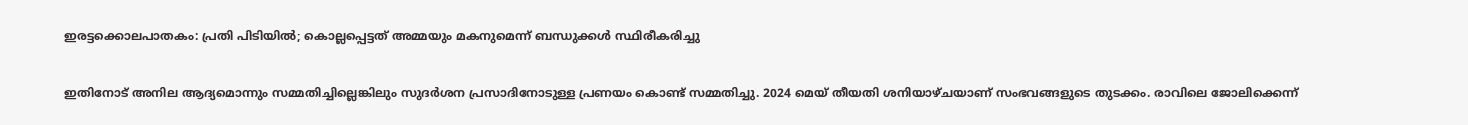ഇരട്ടക്കൊലപാതകം: പ്രതി പിടിയിൽ; കൊല്ലപ്പെട്ടത് അമ്മയും മകനുമെന്ന് ബന്ധുക്കൾ സ്ഥിരീകരിച്ചു

ഇതിനോട് അനില ആദ്യമൊന്നും സമ്മതിച്ചില്ലെങ്കിലും സുദര്‍ശന പ്രസാദിനോടുള്ള പ്രണയം കൊണ്ട് സമ്മതിച്ചു. 2024 മെയ് തീയതി ശനിയാഴ്ചയാണ് സംഭവങ്ങളുടെ തുടക്കം. രാവിലെ ജോലിക്കെന്ന്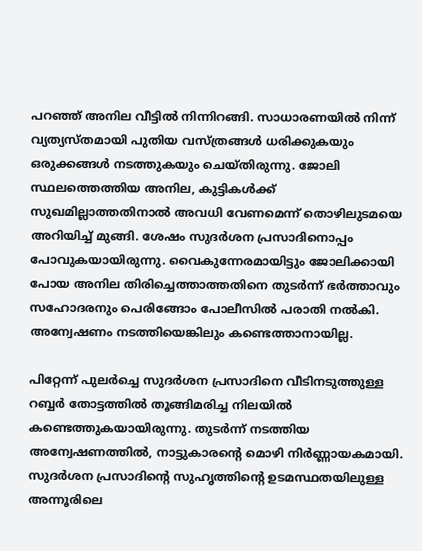പറഞ്ഞ് അനില വീട്ടില്‍ നിന്നിറങ്ങി. സാധാരണയില്‍ നിന്ന് വ്യത്യസ്തമായി പുതിയ വസ്ത്രങ്ങള്‍ ധരിക്കുകയും ഒരുക്കങ്ങള്‍ നടത്തുകയും ചെയ്തിരുന്നു. ജോലി സ്ഥലത്തെത്തിയ അനില, കുട്ടികള്‍ക്ക് സുഖമില്ലാത്തതിനാല്‍ അവധി വേണമെന്ന് തൊഴിലുടമയെ അറിയിച്ച് മുങ്ങി. ശേഷം സുദര്‍ശന പ്രസാദിനൊപ്പം പോവുകയായിരുന്നു. വൈകുന്നേരമായിട്ടും ജോലിക്കായി പോയ അനില തിരിച്ചെത്താത്തതിനെ തുടര്‍ന്ന് ഭര്‍ത്താവും സഹോദരനും പെരിങ്ങോം പോലീസില്‍ പരാതി നല്‍കി. അന്വേഷണം നടത്തിയെങ്കിലും കണ്ടെത്താനായില്ല.

പിറ്റേന്ന് പുലര്‍ച്ചെ സുദര്‍ശന പ്രസാദിനെ വീടിനടുത്തുള്ള റബ്ബര്‍ തോട്ടത്തില്‍ തൂങ്ങിമരിച്ച നിലയില്‍ കണ്ടെത്തുകയായിരുന്നു. തുടര്‍ന്ന് നടത്തിയ അന്വേഷണത്തില്‍, നാട്ടുകാരന്റെ മൊഴി നിര്‍ണ്ണായകമായി. സുദര്‍ശന പ്രസാദിന്റെ സുഹൃത്തിന്റെ ഉടമസ്ഥതയിലുള്ള അന്നൂരിലെ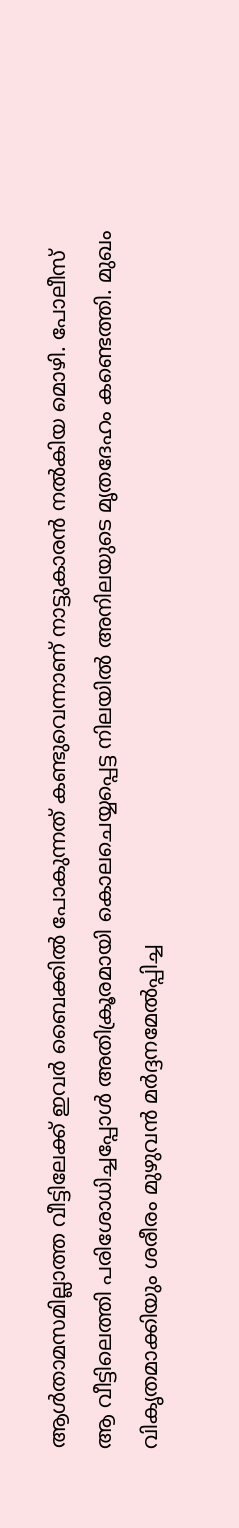ആള്‍താമസമില്ലാത്ത വീട്ടിലേക്ക് ഇവര്‍ ബൈക്കില്‍ പോകുന്നത് കണ്ടുവെന്നാണ് നാട്ടുകാരന്‍ നല്‍കിയ മൊഴി. പോലീസ് ആ വീട്ടിലെത്തി പരിശോധിച്ചപ്പോള്‍ അതിക്രൂരമായി കൊലചെയ്യപ്പെട്ട നിലയില്‍ അനിലയുടെ മൃതദേഹം കണ്ടെത്തി. മുഖം വികൃതമാക്കിയും ശരീരം മുഴുവന്‍ മര്‍ദ്ദനമേല്‍പ്പിച്ച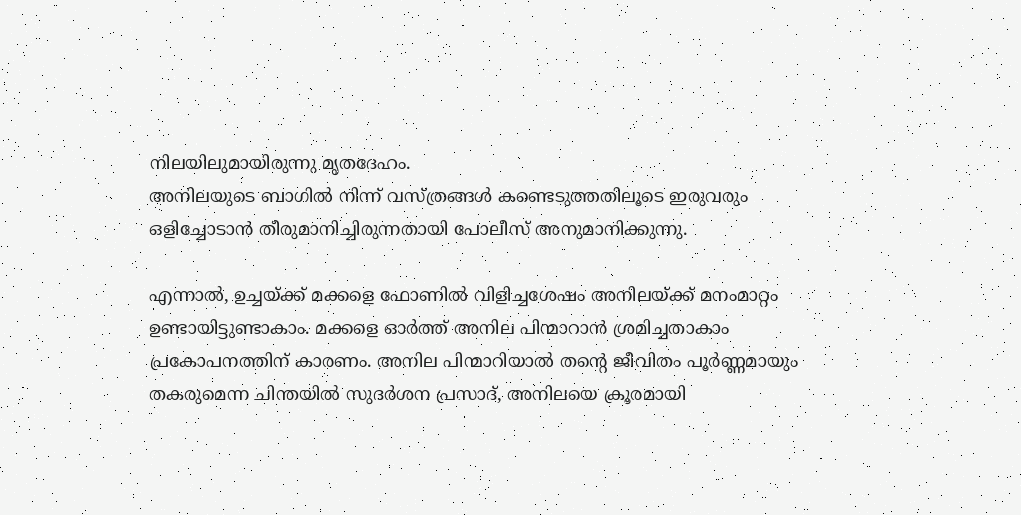നിലയിലുമായിരുന്നു മൃതദേഹം.
അനിലയുടെ ബാഗില്‍ നിന്ന് വസ്ത്രങ്ങള്‍ കണ്ടെടുത്തതിലൂടെ ഇരുവരും ഒളിച്ചോടാന്‍ തീരുമാനിച്ചിരുന്നതായി പോലീസ് അനുമാനിക്കുന്നു.

എന്നാല്‍, ഉച്ചയ്ക്ക് മക്കളെ ഫോണില്‍ വിളിച്ചശേഷം അനിലയ്ക്ക് മനംമാറ്റം ഉണ്ടായിട്ടുണ്ടാകാം. മക്കളെ ഓര്‍ത്ത് അനില പിന്മാറാന്‍ ശ്രമിച്ചതാകാം പ്രകോപനത്തിന് കാരണം. അനില പിന്മാറിയാല്‍ തന്റെ ജീവിതം പൂര്‍ണ്ണമായും തകരുമെന്ന ചിന്തയില്‍ സുദര്‍ശന പ്രസാദ്, അനിലയെ ക്രൂരമായി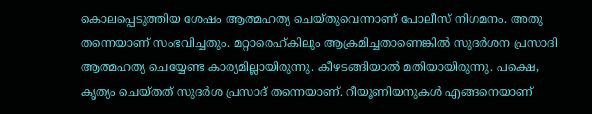കൊലപ്പെടുത്തിയ ശേഷം ആത്മഹത്യ ചെയ്തുവെന്നാണ് പോലീസ് നിഗമനം. അതു തന്നെയാണ് സംഭവിച്ചതും. മറ്റാരെഹ്കിലും ആക്രമിച്ചതാണെങ്കില്‍ സുദര്‍ശന പ്രസാദി ആത്മഹത്യ ചെയ്യേണ്ട കാര്യമില്ലായിരുന്നു. കീഴടങ്ങിയാല്‍ മതിയായിരുന്നു. പക്ഷെ, കൃത്യം ചെയ്തത് സുദര്‍ശ പ്രസാദ് തന്നെയാണ്. റീയൂണിയനുകള്‍ എങ്ങനെയാണ്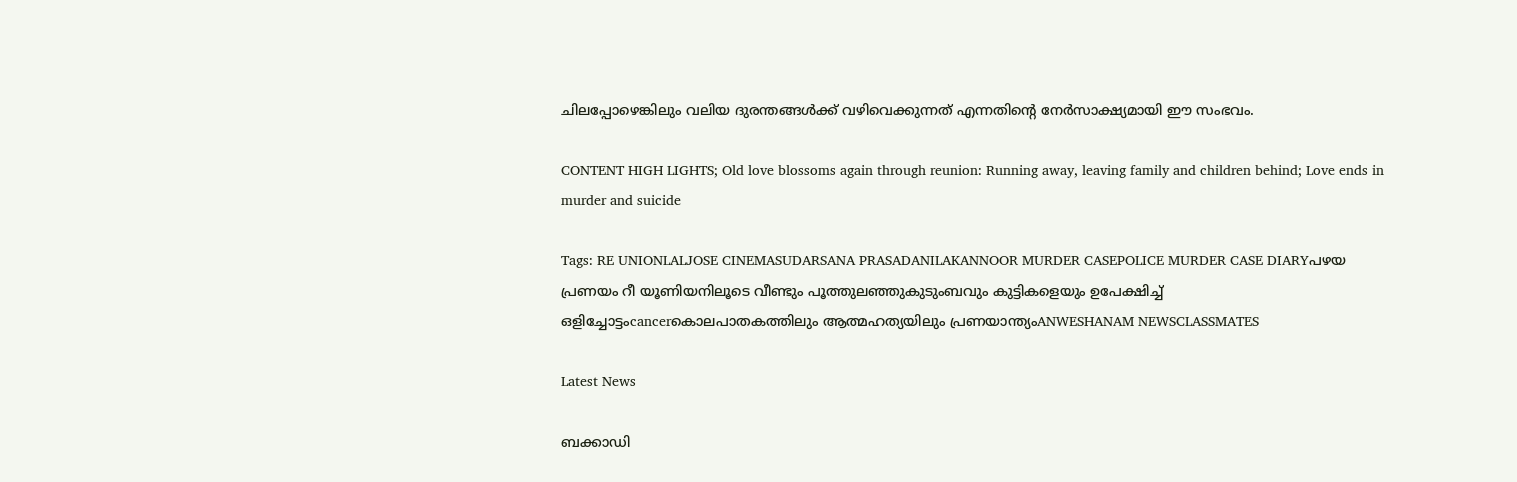ചിലപ്പോഴെങ്കിലും വലിയ ദുരന്തങ്ങള്‍ക്ക് വഴിവെക്കുന്നത് എന്നതിന്റെ നേര്‍സാക്ഷ്യമായി ഈ സംഭവം.

CONTENT HIGH LIGHTS; Old love blossoms again through reunion: Running away, leaving family and children behind; Love ends in murder and suicide

Tags: RE UNIONLALJOSE CINEMASUDARSANA PRASADANILAKANNOOR MURDER CASEPOLICE MURDER CASE DIARYപഴയ പ്രണയം റീ യൂണിയനിലൂടെ വീണ്ടും പൂത്തുലഞ്ഞുകുടുംബവും കുട്ടികളെയും ഉപേക്ഷിച്ച് ഒളിച്ചോട്ടംcancerകൊലപാതകത്തിലും ആത്മഹത്യയിലും പ്രണയാന്ത്യംANWESHANAM NEWSCLASSMATES

Latest News

ബക്കാഡി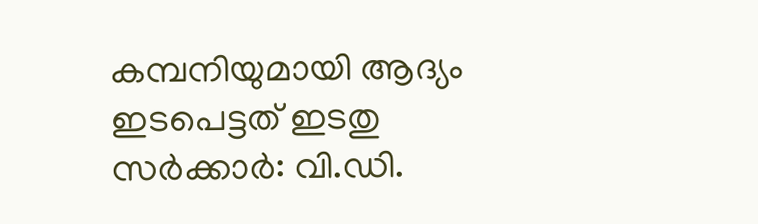കമ്പനിയുമായി ആദ്യം ഇടപെട്ടത് ഇടതു സര്‍ക്കാര്‍: വി.ഡി.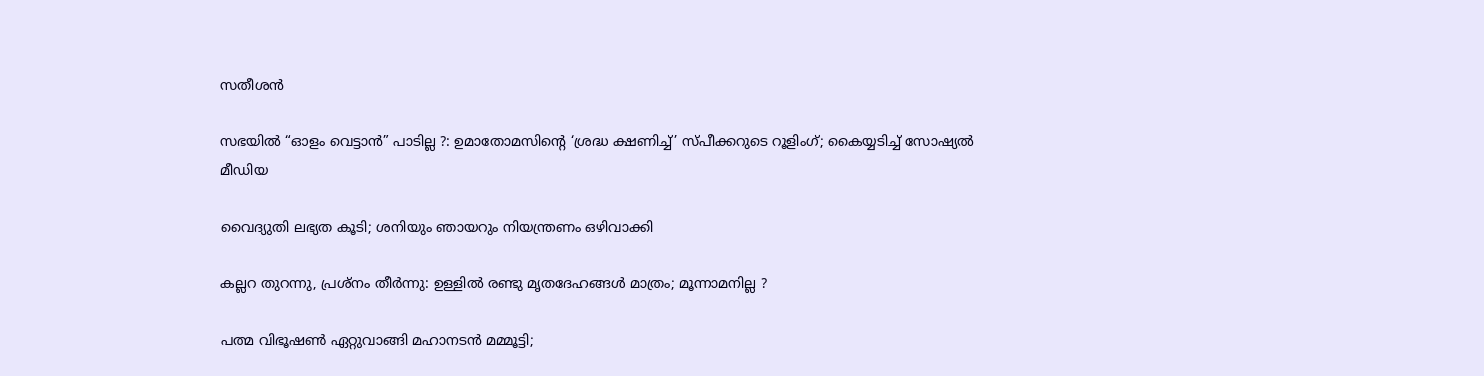സതീശന്‍

സഭയില്‍ “ഓളം വെട്ടാന്‍” പാടില്ല ?: ഉമാതോമസിന്റെ ‘ശ്രദ്ധ ക്ഷണിച്ച്’ സ്പീക്കറുടെ റൂളിംഗ്; കൈയ്യടിച്ച് സോഷ്യല്‍ മീഡിയ

വൈദ്യുതി ലഭ്യത കൂടി; ശനിയും ഞായറും നിയന്ത്രണം ഒഴിവാക്കി

കല്ലറ തുറന്നു, പ്രശ്‌നം തീര്‍ന്നു: ഉള്ളില്‍ രണ്ടു മൃതദേഹങ്ങള്‍ മാത്രം; മൂന്നാമനില്ല ?

പത്മ വിഭൂഷണ്‍ ഏറ്റുവാങ്ങി മഹാനടന്‍ മമ്മൂട്ടി;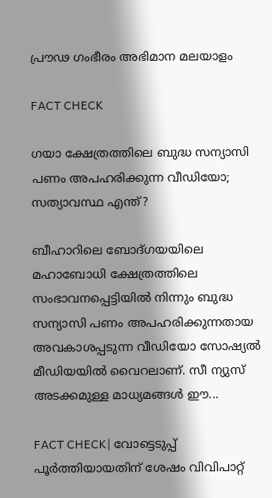പ്രൗഢ ഗംഭീരം അഭിമാന മലയാളം

FACT CHECK

ഗയാ ക്ഷേത്രത്തിലെ ബുദ്ധ സന്യാസി പണം അപഹരിക്കുന്ന വീഡിയോ; സത്യാവസ്ഥ എന്ത്?

ബീഹാറിലെ ബോദ്ഗയയിലെ മഹാബോധി ക്ഷേത്രത്തിലെ സംഭാവനപ്പെട്ടിയില്‍ നിന്നും ബുദ്ധ സന്യാസി പണം അപഹരിക്കുന്നതായ അവകാശപ്പടുന്ന വീഡിയോ സോഷ്യല്‍ മീഡിയയില്‍ വൈറലാണ്. സീ ന്യുസ് അടക്കമുള്ള മാധ്യമങ്ങള്‍ ഈ...

FACT CHECK| വോട്ടെടുപ്പ് പൂർത്തിയായതിന് ശേഷം വിവിപാറ്റ്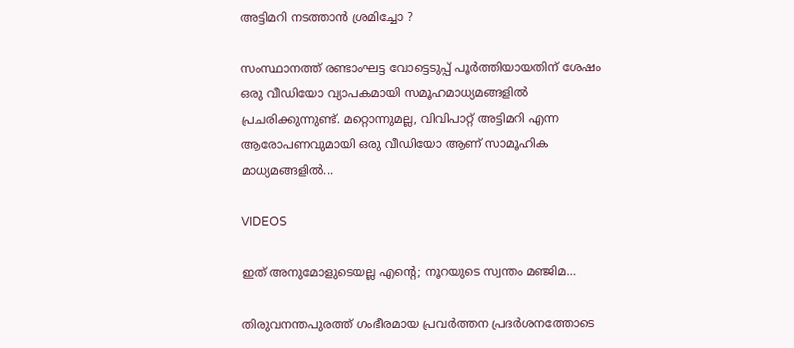അട്ടിമറി നടത്താൻ ശ്രമിച്ചോ ?

സംസ്ഥാനത്ത് രണ്ടാംഘട്ട വോട്ടെടുപ്പ് പൂർത്തിയായതിന് ശേഷം ഒരു വീഡിയോ വ്യാപകമായി സമൂഹമാധ്യമങ്ങളിൽ പ്രചരിക്കുന്നുണ്ട്. മറ്റൊന്നുമല്ല, വിവിപാറ്റ് അട്ടിമറി എന്ന ആരോപണവുമായി ഒരു വീഡിയോ ആണ് സാമൂഹിക മാധ്യമങ്ങളിൽ...

VIDEOS

ഇത് അനുമോളുടെയല്ല എന്റെ; നൂറയുടെ സ്വന്തം മഞ്ജിമ…

തിരുവനന്തപുരത്ത് ഗംഭീരമായ പ്രവർത്തന പ്രദർശനത്തോടെ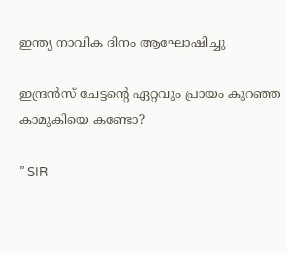ഇന്ത്യ നാവിക ദിനം ആഘോഷിച്ചു

ഇന്ദ്രൻസ് ചേട്ടന്റെ ഏറ്റവും പ്രായം കുറഞ്ഞ കാമുകിയെ കണ്ടോ?

” SIR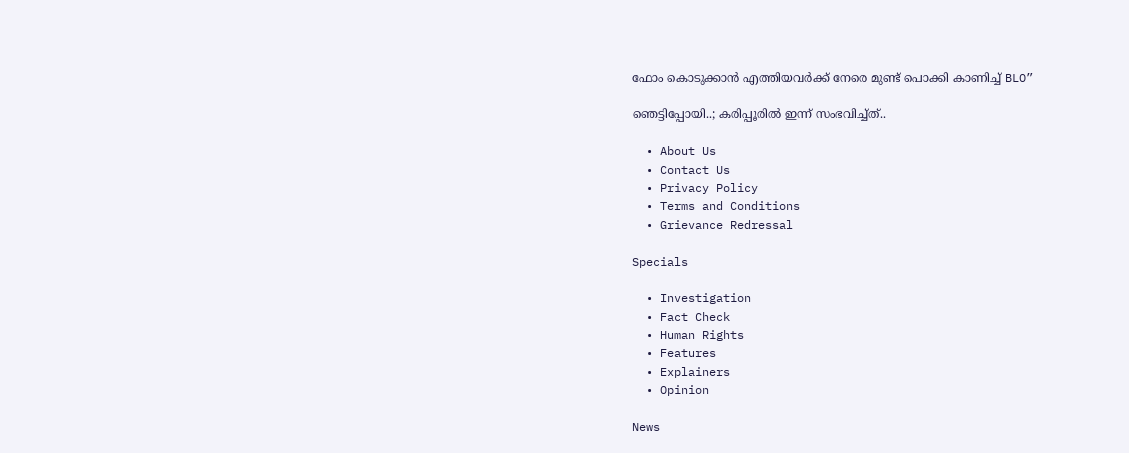ഫോം കൊടുക്കാൻ എത്തിയവർക്ക് നേരെ മുണ്ട് പൊക്കി കാണിച്ച് BLO”

ഞെട്ടിപ്പോയി..; കരിപ്പൂരിൽ ഇന്ന് സംഭവിച്ച്ത്..

  • About Us
  • Contact Us
  • Privacy Policy
  • Terms and Conditions
  • Grievance Redressal

Specials

  • Investigation
  • Fact Check
  • Human Rights
  • Features
  • Explainers
  • Opinion

News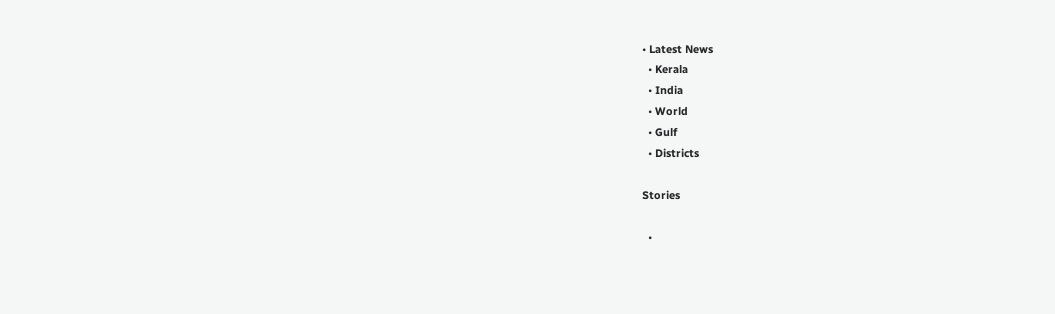• Latest News
  • Kerala
  • India
  • World
  • Gulf
  • Districts

Stories

  •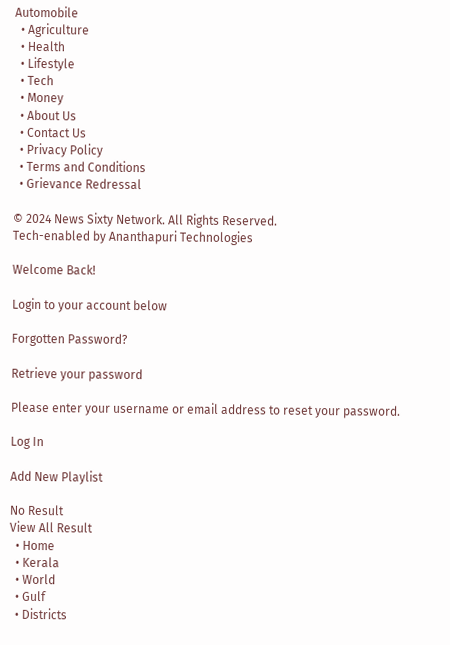Automobile
  • Agriculture
  • Health
  • Lifestyle
  • Tech
  • Money
  • About Us
  • Contact Us
  • Privacy Policy
  • Terms and Conditions
  • Grievance Redressal

© 2024 News Sixty Network. All Rights Reserved.
Tech-enabled by Ananthapuri Technologies

Welcome Back!

Login to your account below

Forgotten Password?

Retrieve your password

Please enter your username or email address to reset your password.

Log In

Add New Playlist

No Result
View All Result
  • Home
  • Kerala
  • World
  • Gulf
  • Districts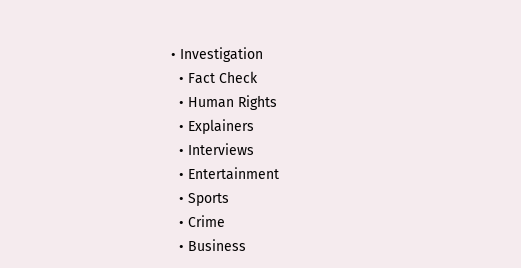• Investigation
  • Fact Check
  • Human Rights
  • Explainers
  • Interviews
  • Entertainment
  • Sports
  • Crime
  • Business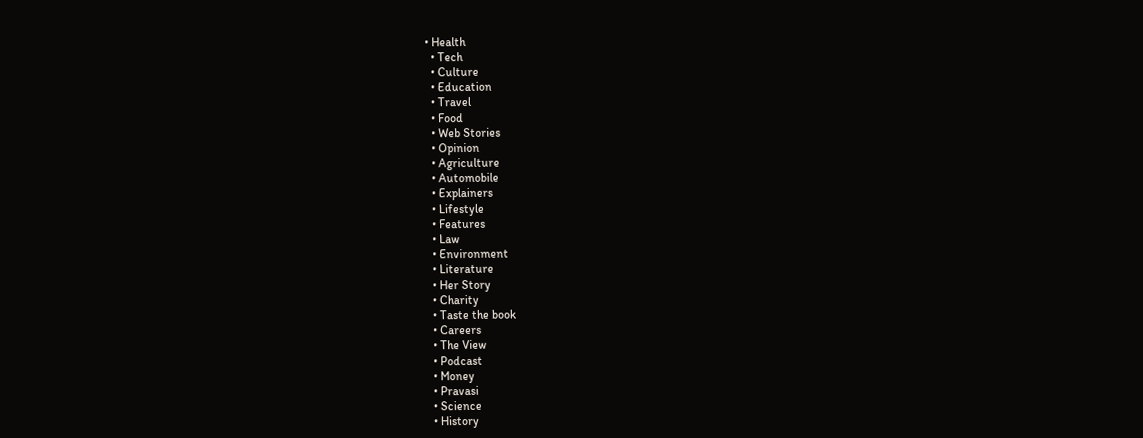• Health
  • Tech
  • Culture
  • Education
  • Travel
  • Food
  • Web Stories
  • Opinion
  • Agriculture
  • Automobile
  • Explainers
  • Lifestyle
  • Features
  • Law
  • Environment
  • Literature
  • Her Story
  • Charity
  • Taste the book
  • Careers
  • The View
  • Podcast
  • Money
  • Pravasi
  • Science
  • History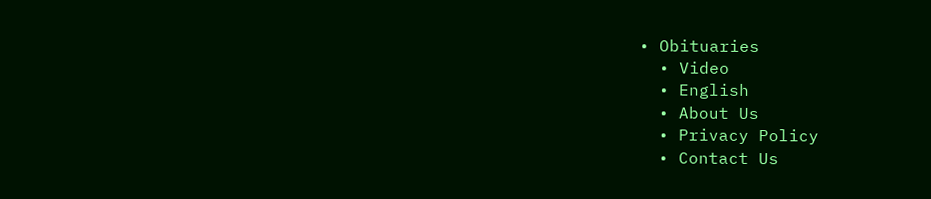• Obituaries
  • Video
  • English
  • About Us
  • Privacy Policy
  • Contact Us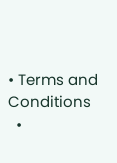• Terms and Conditions
  •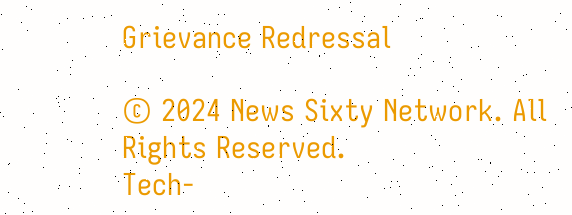Grievance Redressal

© 2024 News Sixty Network. All Rights Reserved.
Tech-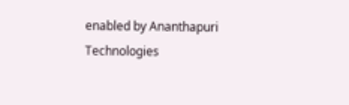enabled by Ananthapuri Technologies